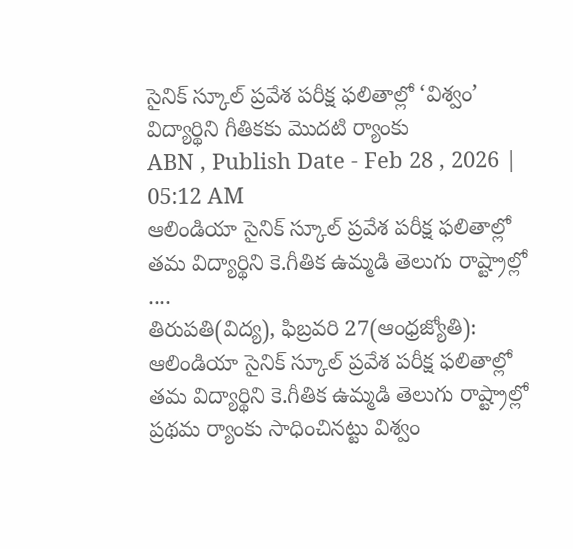సైనిక్ స్కూల్ ప్రవేశ పరీక్ష ఫలితాల్లో ‘విశ్వం’ విద్యార్థిని గీతికకు మొదటి ర్యాంకు
ABN , Publish Date - Feb 28 , 2026 | 05:12 AM
ఆలిండియా సైనిక్ స్కూల్ ప్రవేశ పరీక్ష ఫలితాల్లో తమ విద్యార్థిని కె.గీతిక ఉమ్మడి తెలుగు రాష్ట్రాల్లో ....
తిరుపతి(విద్య), ఫిబ్రవరి 27(ఆంధ్రజ్యోతి): ఆలిండియా సైనిక్ స్కూల్ ప్రవేశ పరీక్ష ఫలితాల్లో తమ విద్యార్థిని కె.గీతిక ఉమ్మడి తెలుగు రాష్ట్రాల్లో ప్రథమ ర్యాంకు సాధించినట్టు విశ్వం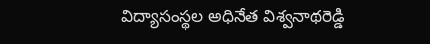విద్యాసంస్థల అధినేత విశ్వనాథరెడ్డి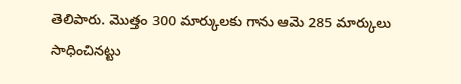తెలిపారు. మొత్తం 300 మార్కులకు గాను ఆమె 285 మార్కులు సాధించినట్టు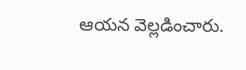ఆయన వెల్లడించారు.